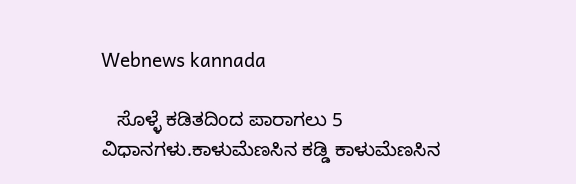Webnews kannada

   ಸೊಳ್ಳೆ ಕಡಿತದಿಂದ ಪಾರಾಗಲು 5 ವಿಧಾನಗಳು.ಕಾಳುಮೆಣಸಿನ ಕಡ್ಡಿ ಕಾಳುಮೆಣಸಿನ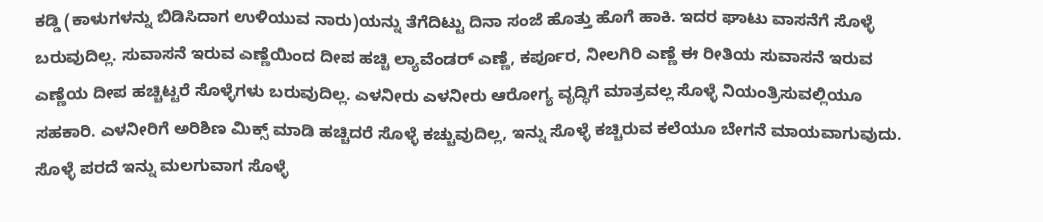ಕಡ್ಡಿ (ಕಾಳುಗಳನ್ನು ಬಿಡಿಸಿದಾಗ ಉಳಿಯುವ ನಾರು)ಯನ್ನು ತೆಗೆದಿಟ್ಟು ದಿನಾ ಸಂಜೆ ಹೊತ್ತು ಹೊಗೆ ಹಾಕಿ. ಇದರ ಘಾಟು ವಾಸನೆಗೆ ಸೊಳ್ಳೆ ಬರುವುದಿಲ್ಲ. ಸುವಾಸನೆ ಇರುವ ಎಣ್ಣೆಯಿಂದ ದೀಪ ಹಚ್ಚಿ ಲ್ಯಾವೆಂಡರ್ ಎಣ್ಣೆ, ಕರ್ಪೂರ, ನೀಲಗಿರಿ ಎಣ್ಣೆ ಈ ರೀತಿಯ ಸುವಾಸನೆ ಇರುವ ಎಣ್ಣೆಯ ದೀಪ ಹಚ್ಚಿಟ್ಟರೆ ಸೊಳ್ಳೆಗಳು ಬರುವುದಿಲ್ಲ. ಎಳನೀರು ಎಳನೀರು ಆರೋಗ್ಯ ವೃದ್ಧಿಗೆ ಮಾತ್ರವಲ್ಲ ಸೊಳ್ಳೆ ನಿಯಂತ್ರಿಸುವಲ್ಲಿಯೂ ಸಹಕಾರಿ. ಎಳನೀರಿಗೆ ಅರಿಶಿಣ ಮಿಕ್ಸ್ ಮಾಡಿ ಹಚ್ಚಿದರೆ ಸೊಳ್ಳೆ ಕಚ್ಚುವುದಿಲ್ಲ, ಇನ್ನು ಸೊಳ್ಳೆ ಕಚ್ಚಿರುವ ಕಲೆಯೂ ಬೇಗನೆ ಮಾಯವಾಗುವುದು. ಸೊಳ್ಳೆ ಪರದೆ ಇನ್ನು ಮಲಗುವಾಗ ಸೊಳ್ಳೆ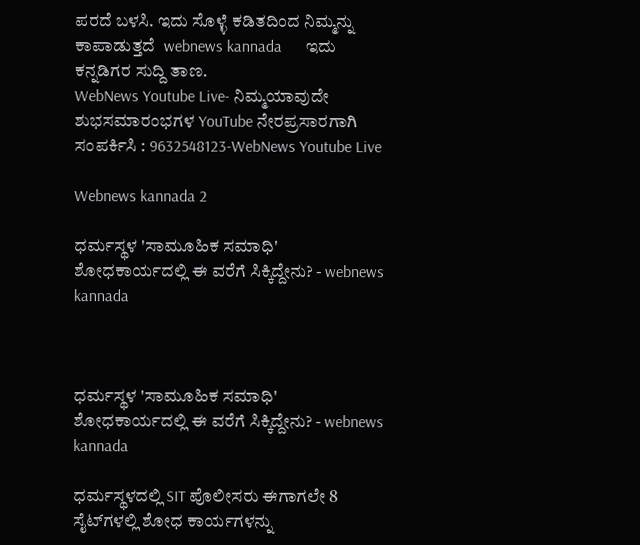ಪರದೆ ಬಳಸಿ. ಇದು ಸೊಳ್ಳೆ ಕಡಿತದಿಂದ ನಿಮ್ಮನ್ನು ಕಾಪಾಡುತ್ತದೆ  webnews kannada      ಇದು ಕನ್ನಡಿಗರ ಸುದ್ದಿ ತಾಣ.
WebNews Youtube Live- ನಿಮ್ಮಯಾವುದೇ ಶುಭಸಮಾರಂಭಗಳ YouTube ನೇರಪ್ರಸಾರಗಾಗಿ ಸಂಪರ್ಕಿಸಿ : 9632548123-WebNews Youtube Live

Webnews kannada 2

ಧರ್ಮಸ್ಥಳ 'ಸಾಮೂಹಿಕ ಸಮಾಧಿ' ಶೋಧಕಾರ್ಯದಲ್ಲಿ ಈ ವರೆಗೆ ಸಿಕ್ಕಿದ್ದೇನು? - webnews kannada



ಧರ್ಮಸ್ಥಳ 'ಸಾಮೂಹಿಕ ಸಮಾಧಿ' ಶೋಧಕಾರ್ಯದಲ್ಲಿ ಈ ವರೆಗೆ ಸಿಕ್ಕಿದ್ದೇನು? - webnews kannada

ಧರ್ಮಸ್ಥಳದಲ್ಲಿ SIT ಪೊಲೀಸರು ಈಗಾಗಲೇ 8 ಸೈಟ್‌ಗಳಲ್ಲಿ ಶೋಧ ಕಾರ್ಯಗಳನ್ನು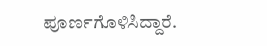ಪೂರ್ಣಗೊಳಿಸಿದ್ದಾರೆ.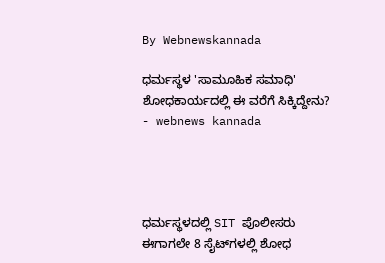By Webnewskannada

ಧರ್ಮಸ್ಥಳ 'ಸಾಮೂಹಿಕ ಸಮಾಧಿ' ಶೋಧಕಾರ್ಯದಲ್ಲಿ ಈ ವರೆಗೆ ಸಿಕ್ಕಿದ್ದೇನು? - webnews kannada




ಧರ್ಮಸ್ಥಳದಲ್ಲಿ SIT ಪೊಲೀಸರು ಈಗಾಗಲೇ 8 ಸೈಟ್‌ಗಳಲ್ಲಿ ಶೋಧ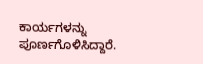ಕಾರ್ಯಗಳನ್ನು ಪೂರ್ಣಗೊಳಿಸಿದ್ದಾರೆ.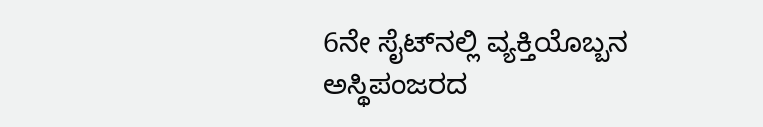6ನೇ ಸೈಟ್‌ನಲ್ಲಿ ವ್ಯಕ್ತಿಯೊಬ್ಬನ ಅಸ್ಥಿಪಂಜರದ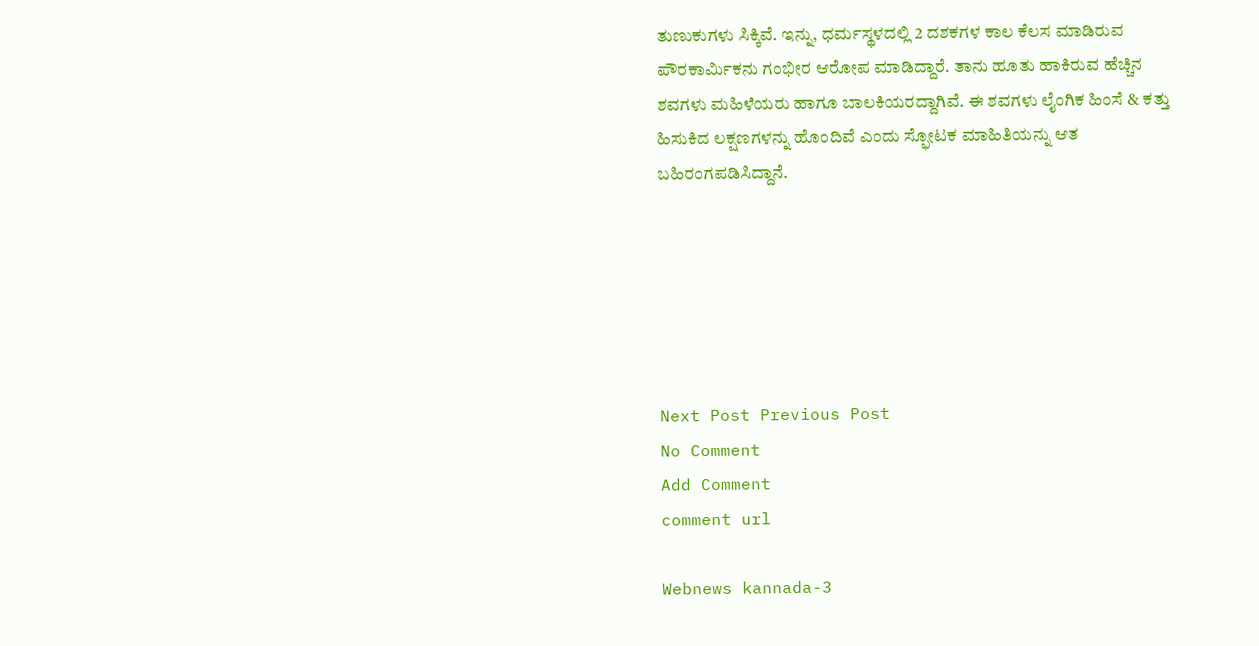ತುಣುಕುಗಳು ಸಿಕ್ಕಿವೆ. ಇನ್ನು, ಧರ್ಮಸ್ಥಳದಲ್ಲಿ 2 ದಶಕಗಳ ಕಾಲ ಕೆಲಸ ಮಾಡಿರುವ ಪೌರಕಾರ್ಮಿಕನು ಗಂಭೀರ ಆರೋಪ ಮಾಡಿದ್ದಾರೆ. ತಾನು ಹೂತು ಹಾಕಿರುವ ಹೆಚ್ಚಿನ ಶವಗಳು ಮಹಿಳೆಯರು ಹಾಗೂ ಬಾಲಕಿಯರದ್ದಾಗಿವೆ. ಈ ಶವಗಳು ಲೈಂಗಿಕ ಹಿಂಸೆ & ಕತ್ತು ಹಿಸುಕಿದ ಲಕ್ಷಣಗಳನ್ನು ಹೊಂದಿವೆ ಎಂದು ಸ್ಫೋಟಕ ಮಾಹಿತಿಯನ್ನು ಆತ ಬಹಿರಂಗಪಡಿಸಿದ್ದಾನೆ.






Next Post Previous Post
No Comment
Add Comment
comment url

Webnews kannada-3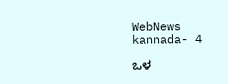WebNews kannada- 4

ಒಳ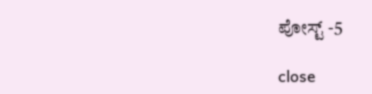ಪೋಸ್ಟ್ -5

close